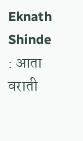Eknath Shinde : आता वराती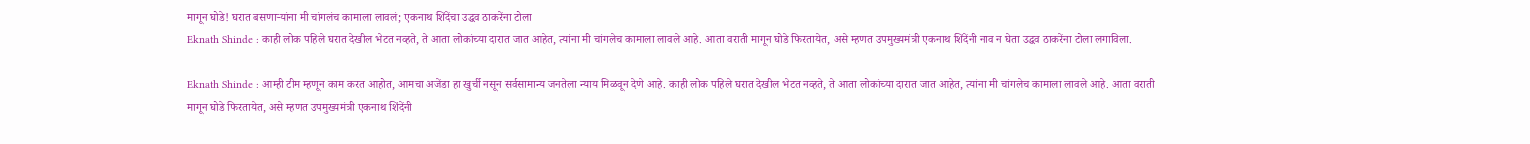मागून घोडे! घरात बसणाऱ्यांना मी चांगलंच कामाला लावलं; एकनाथ शिंदेंचा उद्धव ठाकरेंना टोला
Eknath Shinde : काही लोक पहिले घरात देखील भेटत नव्हते, ते आता लोकांच्या दारात जात आहेत, त्यांना मी चांगलेच कामाला लावले आहे. आता वराती मागून घोडे फिरतायेत, असे म्हणत उपमुख्यमंत्री एकनाथ शिंदेंनी नाव न घेता उद्धव ठाकरेंना टोला लगाविला.

Eknath Shinde : आम्ही टीम म्हणून काम करत आहोत, आमचा अजेंडा हा खुर्ची नसून सर्वसामान्य जनतेला न्याय मिळवून देणे आहे. काही लोक पहिले घरात देखील भेटत नव्हते, ते आता लोकांच्या दारात जात आहेत, त्यांना मी चांगलेच कामाला लावले आहे. आता वराती मागून घोडे फिरतायेत, असे म्हणत उपमुख्यमंत्री एकनाथ शिंदेंनी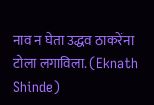नाव न घेता उद्धव ठाकरेंना टोला लगाविला. (Eknath Shinde)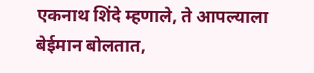एकनाथ शिंदे म्हणाले, ते आपल्याला बेईमान बोलतात,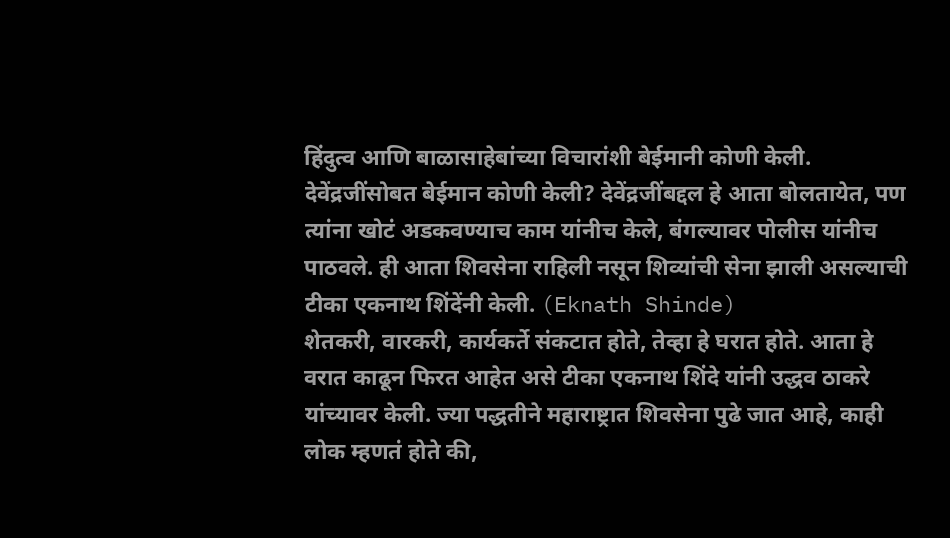हिंदुत्व आणि बाळासाहेबांच्या विचारांशी बेईमानी कोणी केली. देवेंद्रजींसोबत बेईमान कोणी केली? देवेंद्रजींबद्दल हे आता बोलतायेत, पण त्यांना खोटं अडकवण्याच काम यांनीच केले, बंगल्यावर पोलीस यांनीच पाठवले. ही आता शिवसेना राहिली नसून शिव्यांची सेना झाली असल्याची टीका एकनाथ शिंदेंनी केली. (Eknath Shinde)
शेतकरी, वारकरी, कार्यकर्ते संकटात होते, तेव्हा हे घरात होते. आता हे वरात काढून फिरत आहेत असे टीका एकनाथ शिंदे यांनी उद्धव ठाकरे यांच्यावर केली. ज्या पद्धतीने महाराष्ट्रात शिवसेना पुढे जात आहे, काही लोक म्हणतं होते की,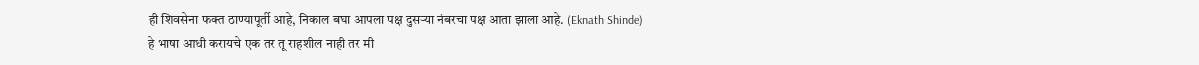ही शिवसेना फक्त ठाण्यापूर्ती आहे, निकाल बघा आपला पक्ष दुसऱ्या नंबरचा पक्ष आता झाला आहे. (Eknath Shinde)
हे भाषा आधी करायचे एक तर तू राहशील नाही तर मी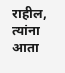राहील, त्यांना आता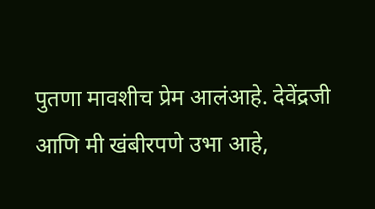पुतणा मावशीच प्रेम आलंआहे. देवेंद्रजी आणि मी खंबीरपणे उभा आहे,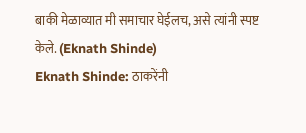बाकी मेळाव्यात मी समाचार घेईलच, असे त्यांनी स्पष्ट केले. (Eknath Shinde)
Eknath Shinde: ठाकरेंनी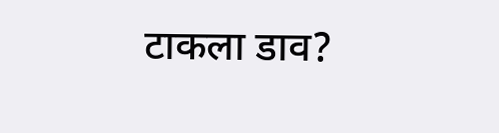टाकला डाव?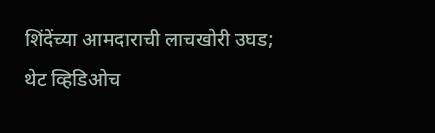शिंदेंच्या आमदाराची लाचखोरी उघड; थेट व्हिडिओच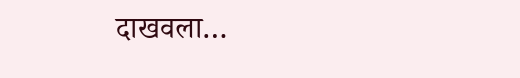दाखवला…